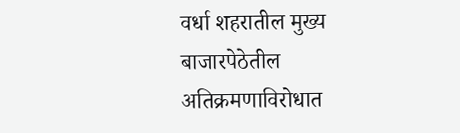वर्धा शहरातील मुख्य बाजारपेठेतील अतिक्रमणाविरोधात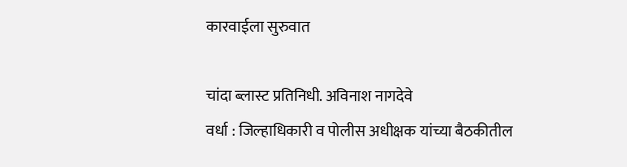कारवाईला सुरुवात

चांदा ब्लास्ट प्रतिनिधी. अविनाश नागदेवे
वर्धा : जिल्हाधिकारी व पोलीस अधीक्षक यांच्या बैठकीतील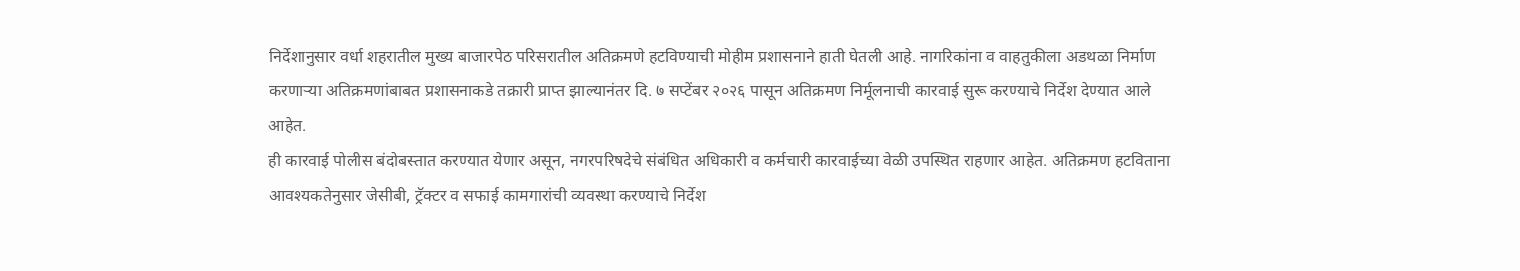निर्देशानुसार वर्धा शहरातील मुख्य बाजारपेठ परिसरातील अतिक्रमणे हटविण्याची मोहीम प्रशासनाने हाती घेतली आहे. नागरिकांना व वाहतुकीला अडथळा निर्माण करणाऱ्या अतिक्रमणांबाबत प्रशासनाकडे तक्रारी प्राप्त झाल्यानंतर दि. ७ सप्टेंबर २०२६ पासून अतिक्रमण निर्मूलनाची कारवाई सुरू करण्याचे निर्देश देण्यात आले आहेत.
ही कारवाई पोलीस बंदोबस्तात करण्यात येणार असून, नगरपरिषदेचे संबंधित अधिकारी व कर्मचारी कारवाईच्या वेळी उपस्थित राहणार आहेत. अतिक्रमण हटविताना आवश्यकतेनुसार जेसीबी, ट्रॅक्टर व सफाई कामगारांची व्यवस्था करण्याचे निर्देश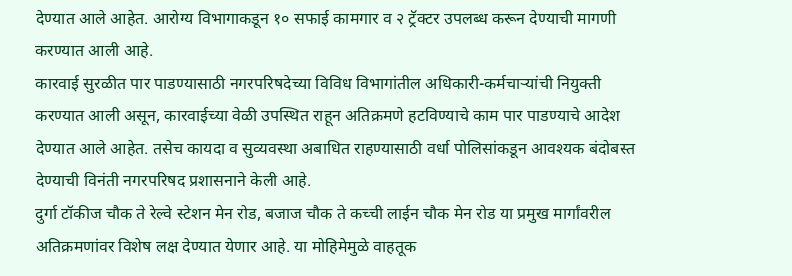देण्यात आले आहेत. आरोग्य विभागाकडून १० सफाई कामगार व २ ट्रॅक्टर उपलब्ध करून देण्याची मागणी करण्यात आली आहे.
कारवाई सुरळीत पार पाडण्यासाठी नगरपरिषदेच्या विविध विभागांतील अधिकारी-कर्मचाऱ्यांची नियुक्ती करण्यात आली असून, कारवाईच्या वेळी उपस्थित राहून अतिक्रमणे हटविण्याचे काम पार पाडण्याचे आदेश देण्यात आले आहेत. तसेच कायदा व सुव्यवस्था अबाधित राहण्यासाठी वर्धा पोलिसांकडून आवश्यक बंदोबस्त देण्याची विनंती नगरपरिषद प्रशासनाने केली आहे.
दुर्गा टॉकीज चौक ते रेल्वे स्टेशन मेन रोड, बजाज चौक ते कच्ची लाईन चौक मेन रोड या प्रमुख मार्गांवरील अतिक्रमणांवर विशेष लक्ष देण्यात येणार आहे. या मोहिमेमुळे वाहतूक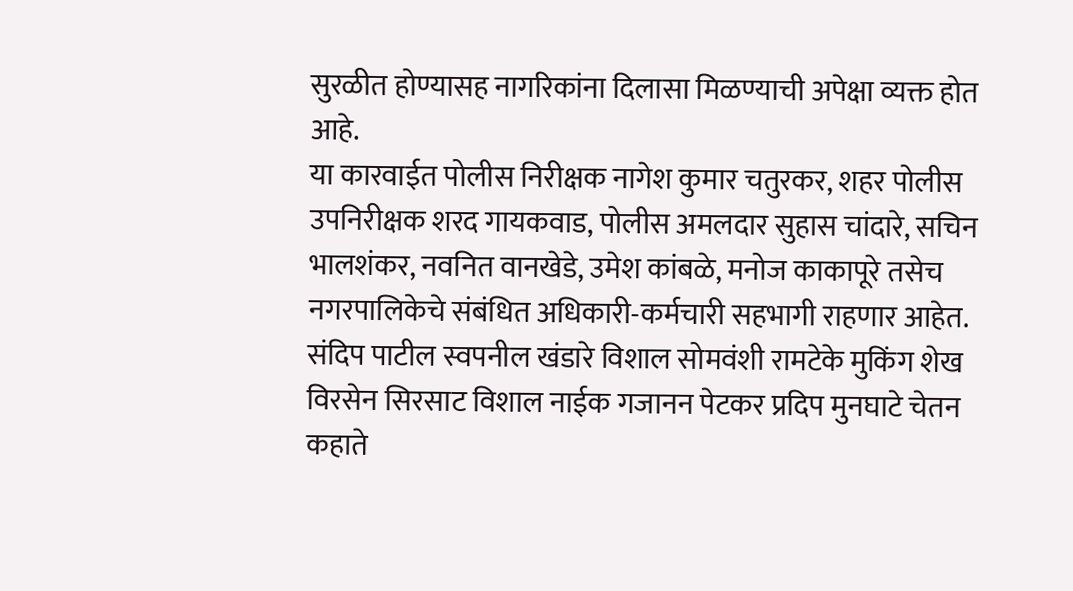सुरळीत होण्यासह नागरिकांना दिलासा मिळण्याची अपेक्षा व्यक्त होत आहे.
या कारवाईत पोलीस निरीक्षक नागेश कुमार चतुरकर, शहर पोलीस उपनिरीक्षक शरद गायकवाड, पोलीस अमलदार सुहास चांदारे, सचिन भालशंकर, नवनित वानखेडे, उमेश कांबळे, मनोज काकापूरे तसेच नगरपालिकेचे संबंधित अधिकारी-कर्मचारी सहभागी राहणार आहेत.
संदिप पाटील स्वपनील खंडारे विशाल सोमवंशी रामटेके मुकिंग शेख विरसेन सिरसाट विशाल नाईक गजानन पेटकर प्रदिप मुनघाटे चेतन कहाते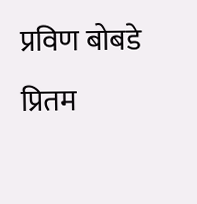प्रविण बोबडे प्रितम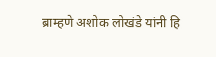ब्राम्हणे अशोक लोखंडे यांनी हि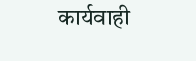कार्यवाही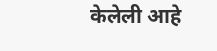केलेली आहे